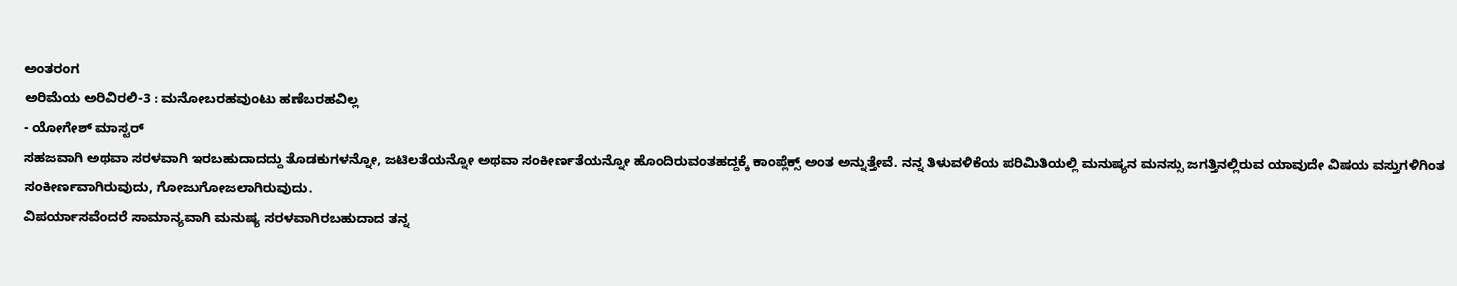ಅಂತರಂಗ
ಅರಿಮೆಯ ಅರಿವಿರಲಿ-3 : ಮನೋಬರಹವುಂಟು ಹಣೆಬರಹವಿಲ್ಲ
- ಯೋಗೇಶ್ ಮಾಸ್ಟರ್
ಸಹಜವಾಗಿ ಅಥವಾ ಸರಳವಾಗಿ ಇರಬಹುದಾದದ್ದು ತೊಡಕುಗಳನ್ನೋ, ಜಟಿಲತೆಯನ್ನೋ ಅಥವಾ ಸಂಕೀರ್ಣತೆಯನ್ನೋ ಹೊಂದಿರುವಂತಹದ್ದಕ್ಕೆ ಕಾಂಪ್ಲೆಕ್ಸ್ ಅಂತ ಅನ್ನುತ್ತೇವೆ. ನನ್ನ ತಿಳುವಳಿಕೆಯ ಪರಿಮಿತಿಯಲ್ಲಿ ಮನುಷ್ಯನ ಮನಸ್ಸು ಜಗತ್ತಿನಲ್ಲಿರುವ ಯಾವುದೇ ವಿಷಯ ವಸ್ತುಗಳಿಗಿಂತ ಸಂಕೀರ್ಣವಾಗಿರುವುದು, ಗೋಜುಗೋಜಲಾಗಿರುವುದು.
ವಿಪರ್ಯಾಸವೆಂದರೆ ಸಾಮಾನ್ಯವಾಗಿ ಮನುಷ್ಯ ಸರಳವಾಗಿರಬಹುದಾದ ತನ್ನ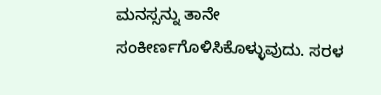ಮನಸ್ಸನ್ನು ತಾನೇ ಸಂಕೀರ್ಣಗೊಳಿಸಿಕೊಳ್ಳುವುದು. ಸರಳ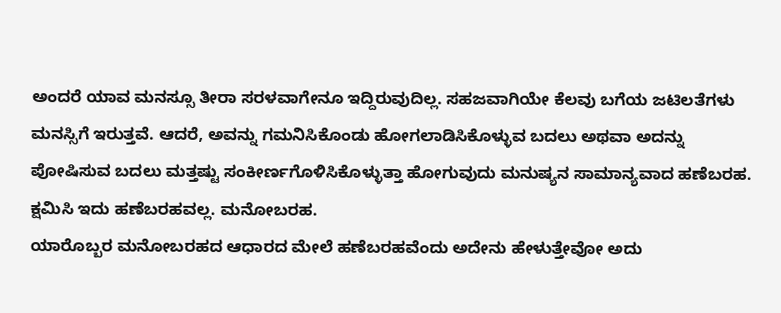ಅಂದರೆ ಯಾವ ಮನಸ್ಸೂ ತೀರಾ ಸರಳವಾಗೇನೂ ಇದ್ದಿರುವುದಿಲ್ಲ. ಸಹಜವಾಗಿಯೇ ಕೆಲವು ಬಗೆಯ ಜಟಿಲತೆಗಳು ಮನಸ್ಸಿಗೆ ಇರುತ್ತವೆ. ಆದರೆ, ಅವನ್ನು ಗಮನಿಸಿಕೊಂಡು ಹೋಗಲಾಡಿಸಿಕೊಳ್ಳುವ ಬದಲು ಅಥವಾ ಅದನ್ನು ಪೋಷಿಸುವ ಬದಲು ಮತ್ತಷ್ಟು ಸಂಕೀರ್ಣಗೊಳಿಸಿಕೊಳ್ಳುತ್ತಾ ಹೋಗುವುದು ಮನುಷ್ಯನ ಸಾಮಾನ್ಯವಾದ ಹಣೆಬರಹ. ಕ್ಷಮಿಸಿ ಇದು ಹಣೆಬರಹವಲ್ಲ. ಮನೋಬರಹ.
ಯಾರೊಬ್ಬರ ಮನೋಬರಹದ ಆಧಾರದ ಮೇಲೆ ಹಣೆಬರಹವೆಂದು ಅದೇನು ಹೇಳುತ್ತೇವೋ ಅದು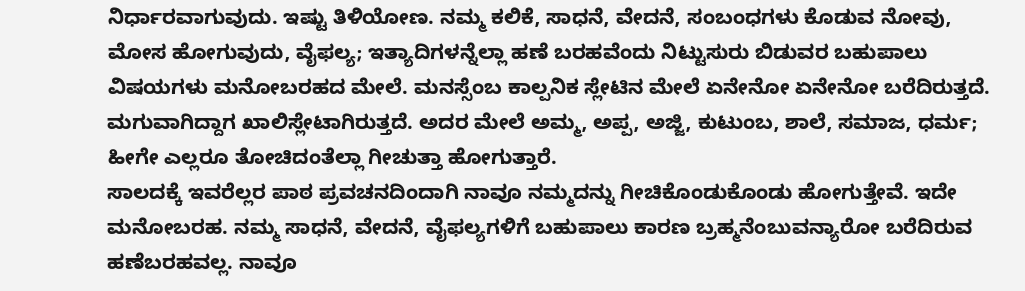ನಿರ್ಧಾರವಾಗುವುದು. ಇಷ್ಟು ತಿಳಿಯೋಣ. ನಮ್ಮ ಕಲಿಕೆ, ಸಾಧನೆ, ವೇದನೆ, ಸಂಬಂಧಗಳು ಕೊಡುವ ನೋವು, ಮೋಸ ಹೋಗುವುದು, ವೈಫಲ್ಯ; ಇತ್ಯಾದಿಗಳನ್ನೆಲ್ಲಾ ಹಣೆ ಬರಹವೆಂದು ನಿಟ್ಟುಸುರು ಬಿಡುವರ ಬಹುಪಾಲು ವಿಷಯಗಳು ಮನೋಬರಹದ ಮೇಲೆ. ಮನಸ್ಸೆಂಬ ಕಾಲ್ಪನಿಕ ಸ್ಲೇಟಿನ ಮೇಲೆ ಏನೇನೋ ಏನೇನೋ ಬರೆದಿರುತ್ತದೆ. ಮಗುವಾಗಿದ್ದಾಗ ಖಾಲಿಸ್ಲೇಟಾಗಿರುತ್ತದೆ. ಅದರ ಮೇಲೆ ಅಮ್ಮ, ಅಪ್ಪ, ಅಜ್ಜಿ, ಕುಟುಂಬ, ಶಾಲೆ, ಸಮಾಜ, ಧರ್ಮ; ಹೀಗೇ ಎಲ್ಲರೂ ತೋಚಿದಂತೆಲ್ಲಾ ಗೀಚುತ್ತಾ ಹೋಗುತ್ತಾರೆ.
ಸಾಲದಕ್ಕೆ ಇವರೆಲ್ಲರ ಪಾಠ ಪ್ರವಚನದಿಂದಾಗಿ ನಾವೂ ನಮ್ಮದನ್ನು ಗೀಚಿಕೊಂಡುಕೊಂಡು ಹೋಗುತ್ತೇವೆ. ಇದೇ ಮನೋಬರಹ. ನಮ್ಮ ಸಾಧನೆ, ವೇದನೆ, ವೈಫಲ್ಯಗಳಿಗೆ ಬಹುಪಾಲು ಕಾರಣ ಬ್ರಹ್ಮನೆಂಬುವನ್ಯಾರೋ ಬರೆದಿರುವ ಹಣೆಬರಹವಲ್ಲ. ನಾವೂ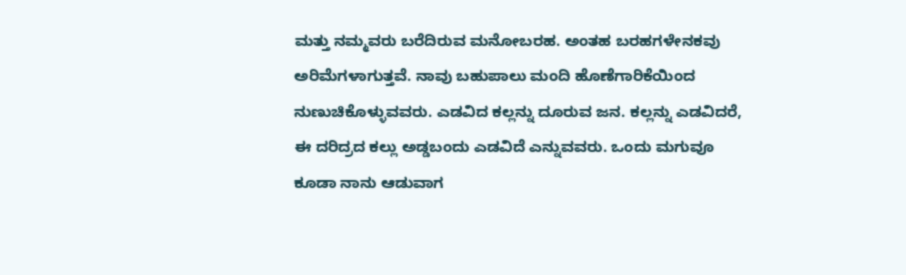ಮತ್ತು ನಮ್ಮವರು ಬರೆದಿರುವ ಮನೋಬರಹ. ಅಂತಹ ಬರಹಗಳೇನಕವು ಅರಿಮೆಗಳಾಗುತ್ತವೆ. ನಾವು ಬಹುಪಾಲು ಮಂದಿ ಹೊಣೆಗಾರಿಕೆಯಿಂದ ನುಣುಚಿಕೊಳ್ಳುವವರು. ಎಡವಿದ ಕಲ್ಲನ್ನು ದೂರುವ ಜನ. ಕಲ್ಲನ್ನು ಎಡವಿದರೆ, ಈ ದರಿದ್ರದ ಕಲ್ಲು ಅಡ್ಡಬಂದು ಎಡವಿದೆ ಎನ್ನುವವರು. ಒಂದು ಮಗುವೂ ಕೂಡಾ ನಾನು ಆಡುವಾಗ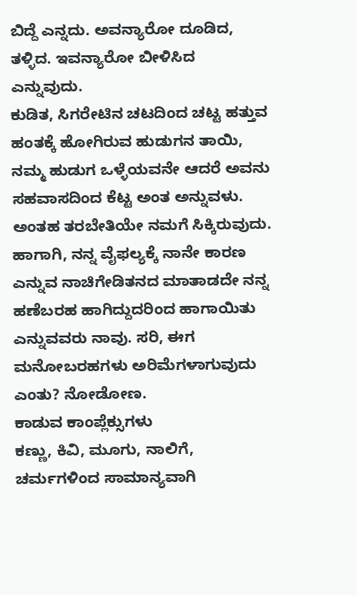ಬಿದ್ದೆ ಎನ್ನದು. ಅವನ್ಯಾರೋ ದೂಡಿದ, ತಳ್ಳಿದ. ಇವನ್ಯಾರೋ ಬೀಳಿಸಿದ ಎನ್ನುವುದು.
ಕುಡಿತ, ಸಿಗರೇಟಿನ ಚಟದಿಂದ ಚಟ್ಟ ಹತ್ತುವ ಹಂತಕ್ಕೆ ಹೋಗಿರುವ ಹುಡುಗನ ತಾಯಿ, ನಮ್ಮ ಹುಡುಗ ಒಳ್ಳೆಯವನೇ ಆದರೆ ಅವನು ಸಹವಾಸದಿಂದ ಕೆಟ್ಟ ಅಂತ ಅನ್ನುವಳು. ಅಂತಹ ತರಬೇತಿಯೇ ನಮಗೆ ಸಿಕ್ಕಿರುವುದು. ಹಾಗಾಗಿ, ನನ್ನ ವೈಫಲ್ಯಕ್ಕೆ ನಾನೇ ಕಾರಣ ಎನ್ನುವ ನಾಚಿಗೇಡಿತನದ ಮಾತಾಡದೇ ನನ್ನ ಹಣೆಬರಹ ಹಾಗಿದ್ದುದರಿಂದ ಹಾಗಾಯಿತು ಎನ್ನುವವರು ನಾವು. ಸರಿ, ಈಗ ಮನೋಬರಹಗಳು ಅರಿಮೆಗಳಾಗುವುದು ಎಂತು? ನೋಡೋಣ.
ಕಾಡುವ ಕಾಂಪ್ಲೆಕ್ಸುಗಳು
ಕಣ್ಣು, ಕಿವಿ, ಮೂಗು, ನಾಲಿಗೆ, ಚರ್ಮಗಳಿಂದ ಸಾಮಾನ್ಯವಾಗಿ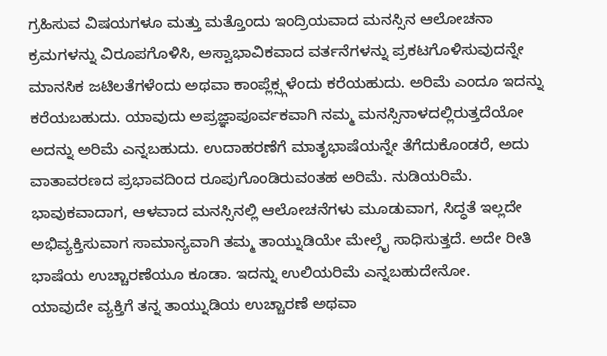ಗ್ರಹಿಸುವ ವಿಷಯಗಳೂ ಮತ್ತು ಮತ್ತೊಂದು ಇಂದ್ರಿಯವಾದ ಮನಸ್ಸಿನ ಆಲೋಚನಾ ಕ್ರಮಗಳನ್ನು ವಿರೂಪಗೊಳಿಸಿ, ಅಸ್ವಾಭಾವಿಕವಾದ ವರ್ತನೆಗಳನ್ನು ಪ್ರಕಟಗೊಳಿಸುವುದನ್ನೇ ಮಾನಸಿಕ ಜಟಿಲತೆಗಳೆಂದು ಅಥವಾ ಕಾಂಪ್ಲೆಕ್ಸ್ಗಳೆಂದು ಕರೆಯಹುದು. ಅರಿಮೆ ಎಂದೂ ಇದನ್ನು ಕರೆಯಬಹುದು. ಯಾವುದು ಅಪ್ರಜ್ಞಾಪೂರ್ವಕವಾಗಿ ನಮ್ಮ ಮನಸ್ಸಿನಾಳದಲ್ಲಿರುತ್ತದೆಯೋ ಅದನ್ನು ಅರಿಮೆ ಎನ್ನಬಹುದು. ಉದಾಹರಣೆಗೆ ಮಾತೃಭಾಷೆಯನ್ನೇ ತೆಗೆದುಕೊಂಡರೆ, ಅದು ವಾತಾವರಣದ ಪ್ರಭಾವದಿಂದ ರೂಪುಗೊಂಡಿರುವಂತಹ ಅರಿಮೆ. ನುಡಿಯರಿಮೆ. ಭಾವುಕವಾದಾಗ, ಆಳವಾದ ಮನಸ್ಸಿನಲ್ಲಿ ಆಲೋಚನೆಗಳು ಮೂಡುವಾಗ, ಸಿದ್ಧತೆ ಇಲ್ಲದೇ ಅಭಿವ್ಯಕ್ತಿಸುವಾಗ ಸಾಮಾನ್ಯವಾಗಿ ತಮ್ಮ ತಾಯ್ನುಡಿಯೇ ಮೇಲ್ಗೈ ಸಾಧಿಸುತ್ತದೆ. ಅದೇ ರೀತಿ ಭಾಷೆಯ ಉಚ್ಚಾರಣೆಯೂ ಕೂಡಾ. ಇದನ್ನು ಉಲಿಯರಿಮೆ ಎನ್ನಬಹುದೇನೋ.
ಯಾವುದೇ ವ್ಯಕ್ತಿಗೆ ತನ್ನ ತಾಯ್ನುಡಿಯ ಉಚ್ಚಾರಣೆ ಅಥವಾ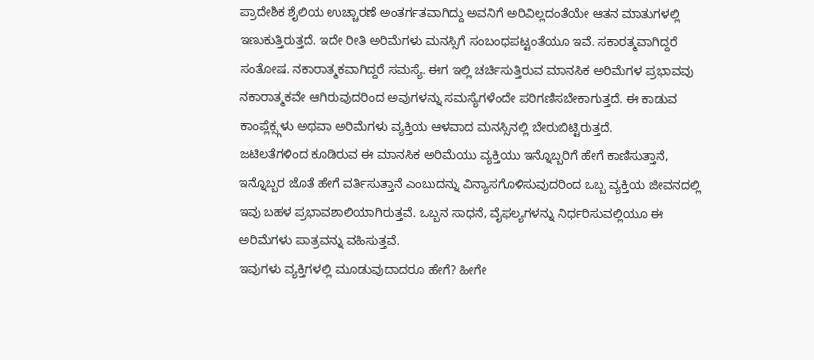ಪ್ರಾದೇಶಿಕ ಶೈಲಿಯ ಉಚ್ಚಾರಣೆ ಅಂತರ್ಗತವಾಗಿದ್ದು ಅವನಿಗೆ ಅರಿವಿಲ್ಲದಂತೆಯೇ ಆತನ ಮಾತುಗಳಲ್ಲಿ ಇಣುಕುತ್ತಿರುತ್ತದೆ. ಇದೇ ರೀತಿ ಅರಿಮೆಗಳು ಮನಸ್ಸಿಗೆ ಸಂಬಂಧಪಟ್ಟಂತೆಯೂ ಇವೆ. ಸಕಾರತ್ಮವಾಗಿದ್ದರೆ ಸಂತೋಷ. ನಕಾರಾತ್ಮಕವಾಗಿದ್ದರೆ ಸಮಸ್ಯೆ. ಈಗ ಇಲ್ಲಿ ಚರ್ಚಿಸುತ್ತಿರುವ ಮಾನಸಿಕ ಅರಿಮೆಗಳ ಪ್ರಭಾವವು ನಕಾರಾತ್ಮಕವೇ ಆಗಿರುವುದರಿಂದ ಅವುಗಳನ್ನು ಸಮಸ್ಯೆಗಳೆಂದೇ ಪರಿಗಣಿಸಬೇಕಾಗುತ್ತದೆ. ಈ ಕಾಡುವ ಕಾಂಪ್ಲೆಕ್ಸ್ಗಳು ಅಥವಾ ಅರಿಮೆಗಳು ವ್ಯಕ್ತಿಯ ಆಳವಾದ ಮನಸ್ಸಿನಲ್ಲಿ ಬೇರುಬಿಟ್ಟಿರುತ್ತದೆ.
ಜಟಿಲತೆಗಳಿಂದ ಕೂಡಿರುವ ಈ ಮಾನಸಿಕ ಅರಿಮೆಯು ವ್ಯಕ್ತಿಯು ಇನ್ನೊಬ್ಬರಿಗೆ ಹೇಗೆ ಕಾಣಿಸುತ್ತಾನೆ, ಇನ್ನೊಬ್ಬರ ಜೊತೆ ಹೇಗೆ ವರ್ತಿಸುತ್ತಾನೆ ಎಂಬುದನ್ನು ವಿನ್ಯಾಸಗೊಳಿಸುವುದರಿಂದ ಒಬ್ಬ ವ್ಯಕ್ತಿಯ ಜೀವನದಲ್ಲಿ ಇವು ಬಹಳ ಪ್ರಭಾವಶಾಲಿಯಾಗಿರುತ್ತವೆ. ಒಬ್ಬನ ಸಾಧನೆ, ವೈಫಲ್ಯಗಳನ್ನು ನಿರ್ಧರಿಸುವಲ್ಲಿಯೂ ಈ ಅರಿಮೆಗಳು ಪಾತ್ರವನ್ನು ವಹಿಸುತ್ತವೆ.
ಇವುಗಳು ವ್ಯಕ್ತಿಗಳಲ್ಲಿ ಮೂಡುವುದಾದರೂ ಹೇಗೆ? ಹೀಗೇ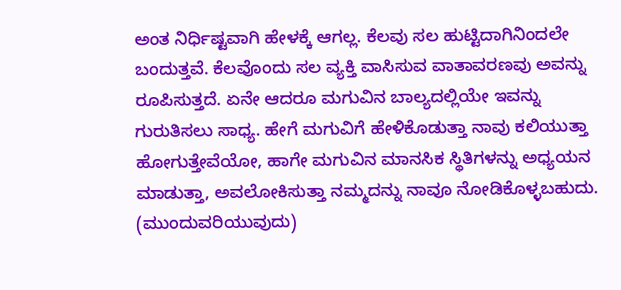ಅಂತ ನಿರ್ಧಿಷ್ಟವಾಗಿ ಹೇಳಕ್ಕೆ ಆಗಲ್ಲ. ಕೆಲವು ಸಲ ಹುಟ್ಟಿದಾಗಿನಿಂದಲೇ ಬಂದುತ್ತವೆ. ಕೆಲವೊಂದು ಸಲ ವ್ಯಕ್ತಿ ವಾಸಿಸುವ ವಾತಾವರಣವು ಅವನ್ನು ರೂಪಿಸುತ್ತದೆ. ಏನೇ ಆದರೂ ಮಗುವಿನ ಬಾಲ್ಯದಲ್ಲಿಯೇ ಇವನ್ನು ಗುರುತಿಸಲು ಸಾಧ್ಯ. ಹೇಗೆ ಮಗುವಿಗೆ ಹೇಳಿಕೊಡುತ್ತಾ ನಾವು ಕಲಿಯುತ್ತಾ ಹೋಗುತ್ತೇವೆಯೋ, ಹಾಗೇ ಮಗುವಿನ ಮಾನಸಿಕ ಸ್ಥಿತಿಗಳನ್ನು ಅಧ್ಯಯನ ಮಾಡುತ್ತಾ, ಅವಲೋಕಿಸುತ್ತಾ ನಮ್ಮದನ್ನು ನಾವೂ ನೋಡಿಕೊಳ್ಳಬಹುದು.
(ಮುಂದುವರಿಯುವುದು)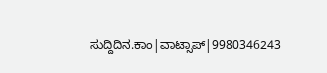ಸುದ್ದಿದಿನ.ಕಾಂ|ವಾಟ್ಸಾಪ್|9980346243